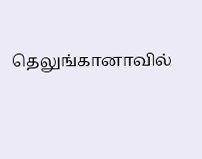தெலுங்கானாவில்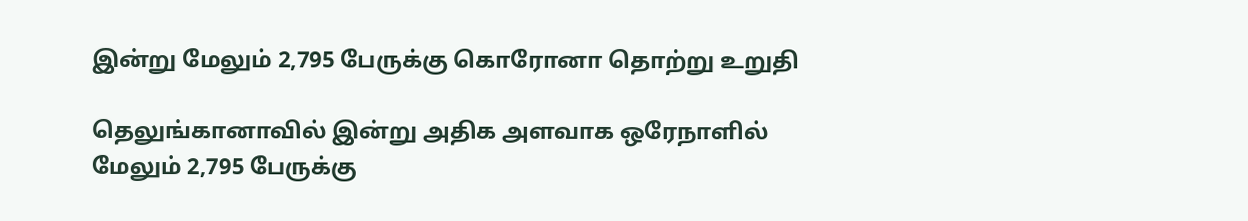இன்று மேலும் 2,795 பேருக்கு கொரோனா தொற்று உறுதி

தெலுங்கானாவில் இன்று அதிக அளவாக ஒரேநாளில் மேலும் 2,795 பேருக்கு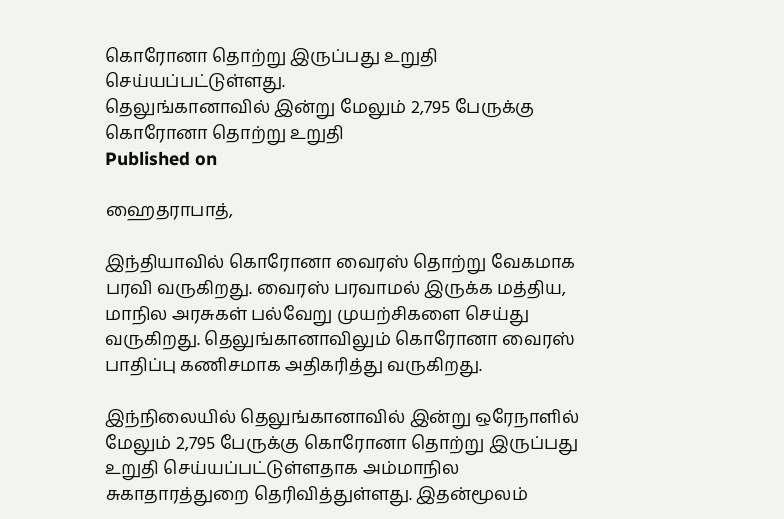கொரோனா தொற்று இருப்பது உறுதி செய்யப்பட்டுள்ளது.
தெலுங்கானாவில் இன்று மேலும் 2,795 பேருக்கு கொரோனா தொற்று உறுதி
Published on

ஹைதராபாத்,

இந்தியாவில் கொரோனா வைரஸ் தொற்று வேகமாக பரவி வருகிறது. வைரஸ் பரவாமல் இருக்க மத்திய, மாநில அரசுகள் பல்வேறு முயற்சிகளை செய்து வருகிறது. தெலுங்கானாவிலும் கொரோனா வைரஸ் பாதிப்பு கணிசமாக அதிகரித்து வருகிறது.

இந்நிலையில் தெலுங்கானாவில் இன்று ஒரேநாளில் மேலும் 2,795 பேருக்கு கொரோனா தொற்று இருப்பது உறுதி செய்யப்பட்டுள்ளதாக அம்மாநில சுகாதாரத்துறை தெரிவித்துள்ளது. இதன்மூலம்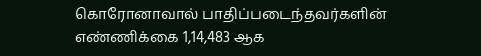கொரோனாவால் பாதிப்படைந்தவர்களின் எண்ணிக்கை 1,14,483 ஆக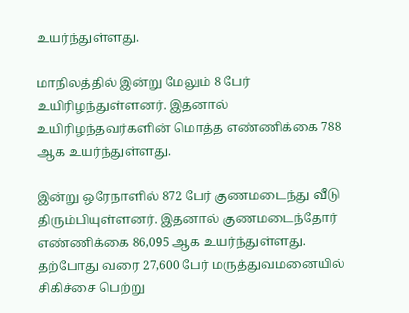உயர்ந்துள்ளது.

மாநிலத்தில் இன்று மேலும் 8 பேர் உயிரிழந்துள்ளனர். இதனால் உயிரிழந்தவர்களின் மொத்த எண்ணிக்கை 788 ஆக உயர்ந்துள்ளது.

இன்று ஒரேநாளில் 872 பேர் குணமடைந்து வீடு திரும்பியுள்ளனர். இதனால் குணமடைந்தோர் எண்ணிக்கை 86,095 ஆக உயர்ந்துள்ளது. தற்போது வரை 27,600 பேர் மருத்துவமனையில் சிகிச்சை பெற்று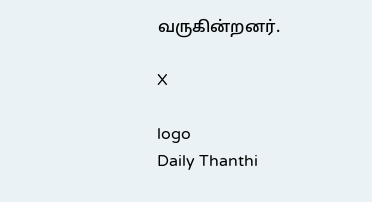வருகின்றனர்.

X

logo
Daily Thanthi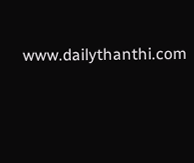www.dailythanthi.com